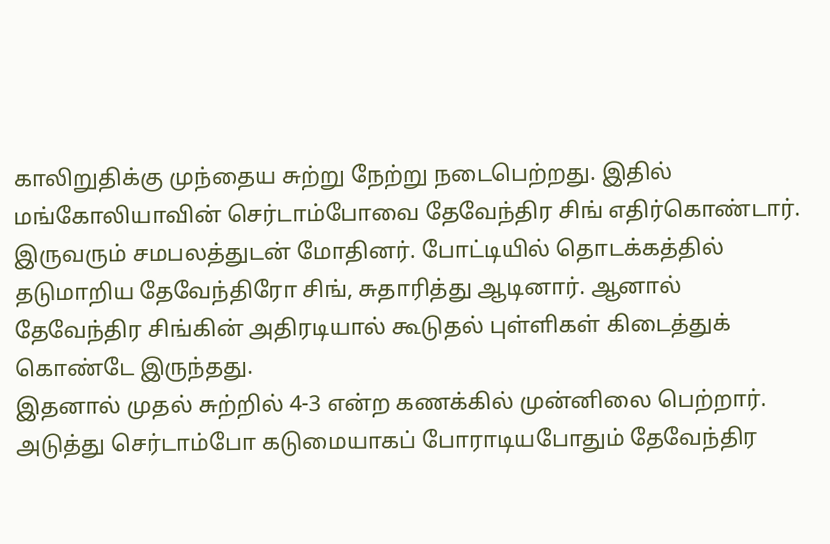காலிறுதிக்கு முந்தைய சுற்று நேற்று நடைபெற்றது. இதில் மங்கோலியாவின் செர்டாம்போவை தேவேந்திர சிங் எதிர்கொண்டார். இருவரும் சமபலத்துடன் மோதினர். போட்டியில் தொடக்கத்தில் தடுமாறிய தேவேந்திரோ சிங், சுதாரித்து ஆடினார். ஆனால் தேவேந்திர சிங்கின் அதிரடியால் கூடுதல் புள்ளிகள் கிடைத்துக் கொண்டே இருந்தது.
இதனால் முதல் சுற்றில் 4-3 என்ற கணக்கில் முன்னிலை பெற்றார். அடுத்து செர்டாம்போ கடுமையாகப் போராடியபோதும் தேவேந்திர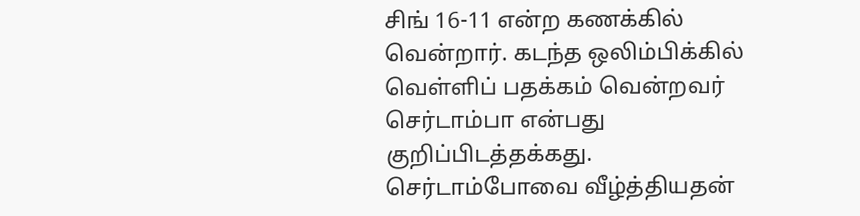சிங் 16-11 என்ற கணக்கில் வென்றார். கடந்த ஒலிம்பிக்கில் வெள்ளிப் பதக்கம் வென்றவர் செர்டாம்பா என்பது குறிப்பிடத்தக்கது.
செர்டாம்போவை வீழ்த்தியதன்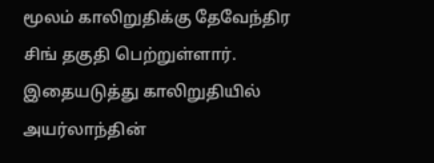மூலம் காலிறுதிக்கு தேவேந்திர சிங் தகுதி பெற்றுள்ளார். இதையடுத்து காலிறுதியில் அயர்லாந்தின்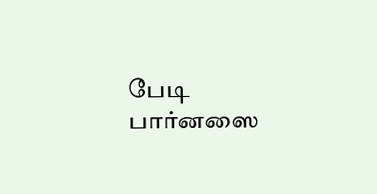பேடி பார்னஸை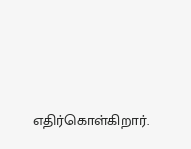எதிர்கொள்கிறார்.